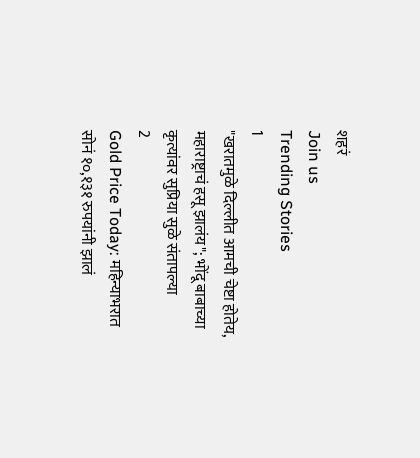शहरं
Join us
Trending Stories
1
"खरातमुळे दिल्लीत आमची चेष्टा होतेय, महाराष्ट्राचं हसू झालंय"; भोंदू बाबाच्या कृत्यांवर सुप्रिया सुळे संतापल्या
2
Gold Price Today: महिन्याभरात सोनं १०,१३१ रुपयांनी झालं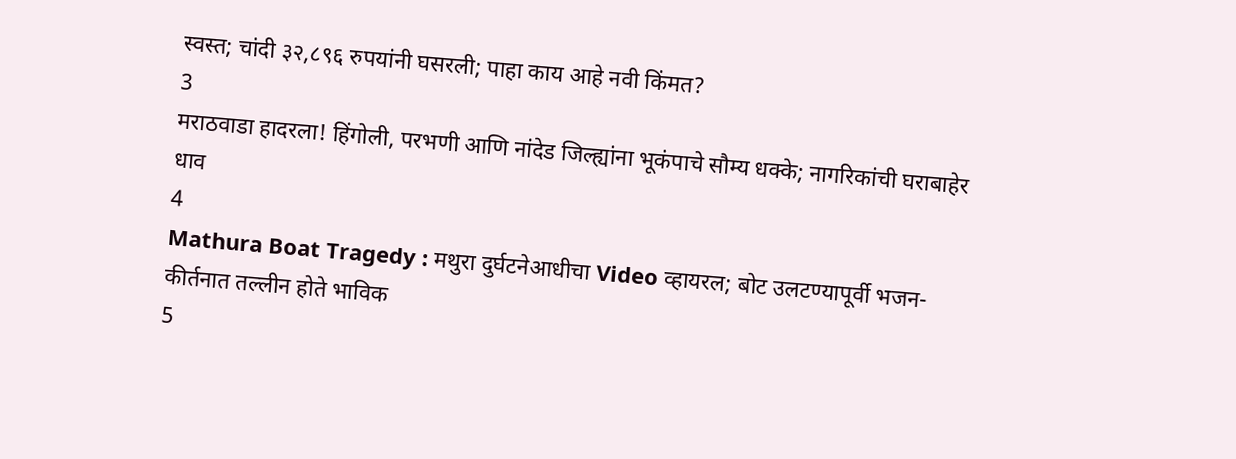स्वस्त; चांदी ३२,८९६ रुपयांनी घसरली; पाहा काय आहे नवी किंमत?
3
मराठवाडा हादरला! हिंगोली, परभणी आणि नांदेड जिल्ह्यांना भूकंपाचे सौम्य धक्के; नागरिकांची घराबाहेर धाव
4
Mathura Boat Tragedy : मथुरा दुर्घटनेआधीचा Video व्हायरल; बोट उलटण्यापूर्वी भजन-कीर्तनात तल्लीन होते भाविक
5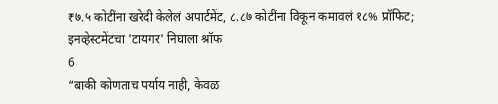₹७.५ कोटींना खरेदी केलेलं अपार्टमेंट, ८.८७ कोटींना विकून कमावलं १८% प्रॉफिट; इनव्हेस्टमेंटचा 'टायगर' निघाला श्रॉफ
6
“बाकी कोणताच पर्याय नाही, केवळ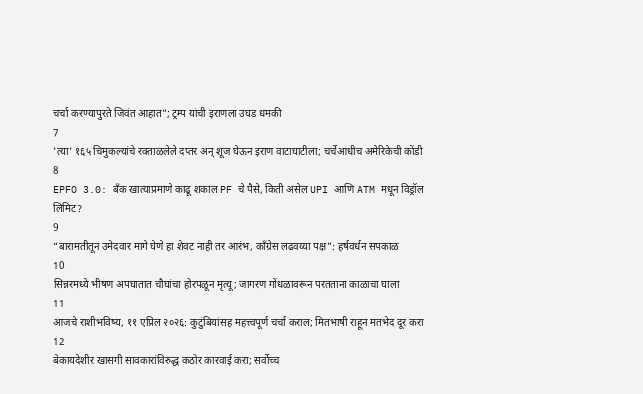चर्चा करण्यापुरते जिवंत आहात”; ट्रम्प यांची इराणला उघड धमकी
7
'त्या' १६५ चिमुकल्यांचे रक्ताळलेले दप्तर अन् शूज घेऊन इराण वाटाघाटीला; चर्चेआधीच अमेरिकेची कोंडी
8
EPFO 3.0: बँक खात्याप्रमाणे काढू शकाल PF चे पैसे, किती असेल UPI आणि ATM मधून विड्रॉल लिमिट?
9
“बारामतीतून उमेदवार मागे घेणे हा शेवट नाही तर आरंभ, काँग्रेस लढवय्या पक्ष”: हर्षवर्धन सपकाळ
10
सिन्नरमध्ये भीषण अपघातात चौघांचा होरपळून मृत्यू; जागरण गोंधळावरून परतताना काळाचा घाला
11
आजचे राशीभविष्य, ११ एप्रिल २०२६: कुटुंबियांसह महत्त्वपूर्ण चर्चा कराल; मितभाषी राहून मतभेद दूर करा
12
बेकायदेशीर खासगी सावकारांविरुद्ध कठोर कारवाई करा; सर्वोच्च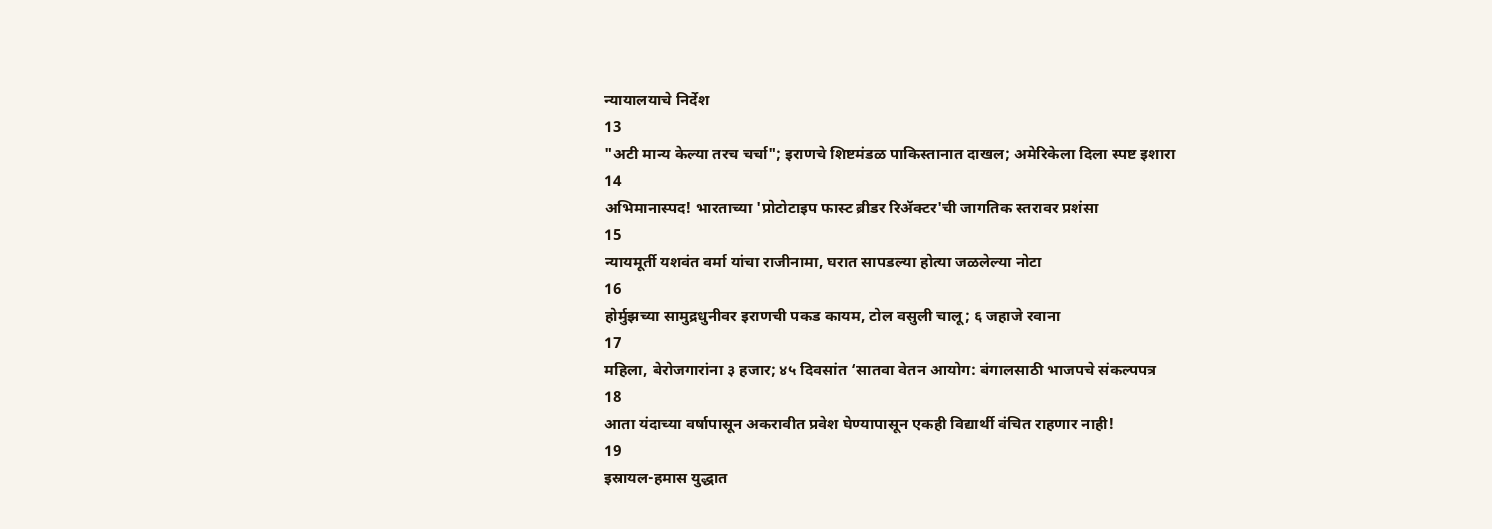न्यायालयाचे निर्देश
13
"अटी मान्य केल्या तरच चर्चा"; इराणचे शिष्टमंडळ पाकिस्तानात दाखल; अमेरिकेला दिला स्पष्ट इशारा
14
अभिमानास्पद! भारताच्या 'प्रोटोटाइप फास्ट ब्रीडर रिॲक्टर'ची जागतिक स्तरावर प्रशंसा
15
न्यायमूर्ती यशवंत वर्मा यांचा राजीनामा, घरात सापडल्या होत्या जळलेल्या नोटा
16
होर्मुझच्या सामुद्रधुनीवर इराणची पकड कायम, टोल वसुली चालू; ६ जहाजे रवाना
17
महिला, बेरोजगारांना ३ हजार; ४५ दिवसांत ‘सातवा वेतन आयोग: बंगालसाठी भाजपचे संकल्पपत्र
18
आता यंदाच्या वर्षापासून अकरावीत प्रवेश घेण्यापासून एकही विद्यार्थी वंचित राहणार नाही!
19
इस्रायल-हमास युद्धात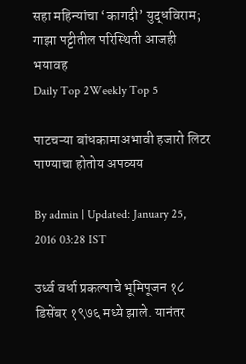सहा महिन्यांचा ‘कागदी’ युद्धविराम; गाझा पट्टीतील परिस्थिती आजही भयावह
Daily Top 2Weekly Top 5

पाटचऱ्या बांधकामाअभावी हजारो लिटर पाण्याचा होतोय अपव्यय

By admin | Updated: January 25, 2016 03:28 IST

उर्ध्व वर्धा प्रकल्पाचे भूमिपूजन १८ डिसेंबर १९७६ मध्ये झाले. यानंतर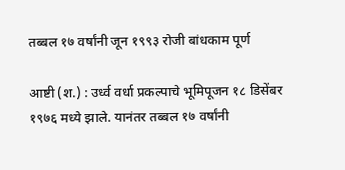तब्बल १७ वर्षांनी जून १९९३ रोजी बांधकाम पूर्ण

आष्टी (श.) : उर्ध्व वर्धा प्रकल्पाचे भूमिपूजन १८ डिसेंबर १९७६ मध्ये झाले. यानंतर तब्बल १७ वर्षांनी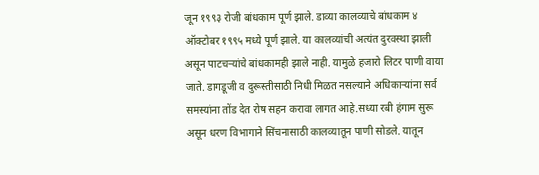जून १९९३ रोजी बांधकाम पूर्ण झाले. डाव्या कालव्याचे बांधकाम ४ ऑक्टोबर १९९५ मध्ये पूर्ण झाले. या कालव्यांची अत्यंत दुरवस्था झाली असून पाटचऱ्यांचे बांधकामही झाले नाही. यामुळे हजारो लिटर पाणी वाया जाते. डागडूजी व दुरूस्तीसाठी निधी मिळत नसल्याने अधिकाऱ्यांना सर्व समस्यांना तोंड देत रोष सहन करावा लागत आहे.सध्या रबी हंगाम सुरू असून धरण विभागाने सिंचनासाठी कालव्यातून पाणी सोडले. यातून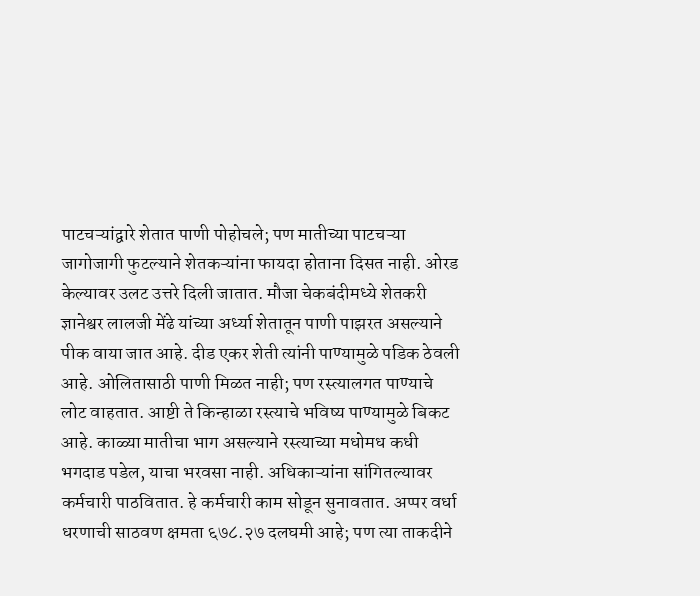पाटचऱ्यांद्वारे शेतात पाणी पोहोचले; पण मातीच्या पाटचऱ्या जागोजागी फुटल्याने शेतकऱ्यांना फायदा होताना दिसत नाही. ओरड केल्यावर उलट उत्तरे दिली जातात. मौजा चेकबंदीमध्ये शेतकरी ज्ञानेश्वर लालजी मेंढे यांच्या अर्ध्या शेतातून पाणी पाझरत असल्याने पीक वाया जात आहे. दीड एकर शेती त्यांनी पाण्यामुळे पडिक ठेवली आहे. ओलितासाठी पाणी मिळत नाही; पण रस्त्यालगत पाण्याचे लोट वाहतात. आष्टी ते किन्हाळा रस्त्याचे भविष्य पाण्यामुळे बिकट आहे. काळ्या मातीचा भाग असल्याने रस्त्याच्या मधोमध कधी भगदाड पडेल, याचा भरवसा नाही. अधिकाऱ्यांना सांगितल्यावर कर्मचारी पाठवितात. हे कर्मचारी काम सोडून सुनावतात. अप्पर वर्धा धरणाची साठवण क्षमता ६७८.२७ दलघमी आहे; पण त्या ताकदीने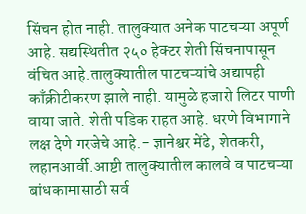सिंचन होत नाही. तालुक्यात अनेक पाटचऱ्या अपूर्ण आहे. सद्यस्थितीत २५० हेक्टर शेती सिंचनापासून वंचित आहे.तालुक्यातील पाटचऱ्यांचे अद्यापही काँक्रीटीकरण झाले नाही. यामुळे हजारो लिटर पाणी वाया जाते. शेती पडिक राहत आहे. धरणे विभागाने लक्ष देणे गरजेचे आहे.- ज्ञानेश्वर मेंढे, शेतकरी, लहानआर्वी.आष्टी तालुक्यातील कालवे व पाटचऱ्या बांधकामासाठी सर्व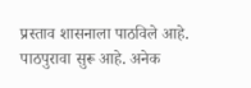प्रस्ताव शासनाला पाठविले आहे. पाठपुरावा सुरू आहे. अनेक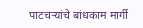पाटचऱ्यांचे बांधकाम मार्गी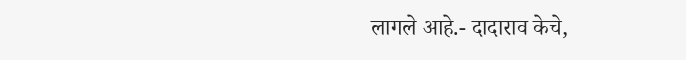लागले आहे.- दादाराव केचे,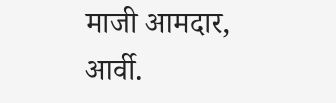माजी आमदार, आर्वी.